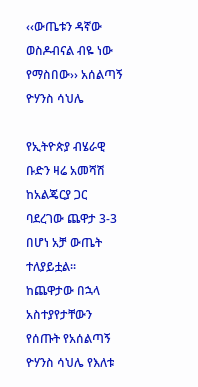‹‹ውጤቱን ዳኛው ወስዶብናል ብዬ ነው የማስበው›› አሰልጣኝ ዮሃንስ ሳህሌ

የኢትዮጵያ ብሄራዊ ቡድን ዛሬ አመሻሽ ከአልጄርያ ጋር ባደረገው ጨዋታ 3-3 በሆነ አቻ ውጤት ተለያይቷል፡፡ ከጨዋታው በኋላ አስተያየታቸውን የሰጡት የአሰልጣኝ ዮሃንስ ሳህሌ የእለቱ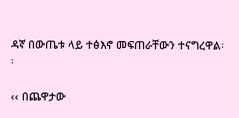ዳኛ በውጤቱ ላይ ተፅእኖ መፍጠራቸውን ተናግረዋል፡፡

‹‹ በጨዋታው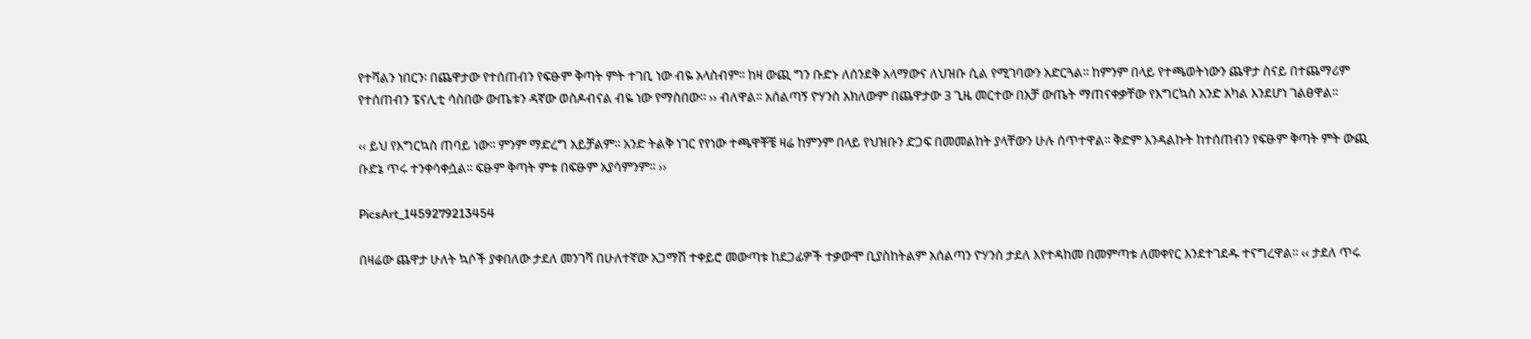የተሻልን ነበርን፡ በጨዋታው የተሰጠብን የፍፁም ቅጣት ምት ተገቢ ነው ብዬ አላስብም፡፡ ከዛ ውጪ ግን ቡድኑ ለሰንደቅ አላማውና ለህዝቡ ሲል የሚገባውን አድርጓል፡፡ ከምንም በላይ የተጫወትነውን ጨዋታ ስናይ በተጨማሪም የተሰጠብን ፔናሊቲ ሳስበው ውጤቱን ዳኛው ወስዶብናል ብዬ ነው የማስበው፡፡ ›› ብለዋል፡፡ አሰልጣኝ ዮሃንስ አክለውም በጨዋታው 3 ጊዜ መርተው በአቻ ውጤት ማጠናቀቃቸው የእግርኳስ አንድ አካል እንደሆነ ገልፀዋል፡፡

‹‹ ይህ የእግርኳስ ጠባይ ነው፡፡ ምንም ማድረግ አይቻልም፡፡ አንድ ትልቅ ነገር የየነው ተጫዋቾቼ ዛሬ ከምንም በላይ የህዝቡን ድጋፍ በመመልከት ያላቸውን ሁሉ ሰጥተዋል፡፡ ቅድም እንዳልኩት ከተሰጠብን የፍፁም ቅጣት ምት ውጪ ቡድኔ ጥሩ ተንቀሳቀሷል፡፡ ፍፁም ቅጣት ምቱ በፍፁም አያሳምንም፡፡ ››

PicsArt_1459279213454

በዛሬው ጨዋታ ሁለት ኳሶች ያቀበለው ታደለ መንገሻ በሁለተኛው አጋማሽ ተቀይሮ መውጣቱ ከደጋፊዎች ተቃውሞ ቢያስከትልም አሰልጣን ዮሃንስ ታደለ እየተዳከመ በመምጣቱ ለመቀየር እንደተገደዱ ተናግረዋል፡፡ ‹‹ ታደለ ጥሩ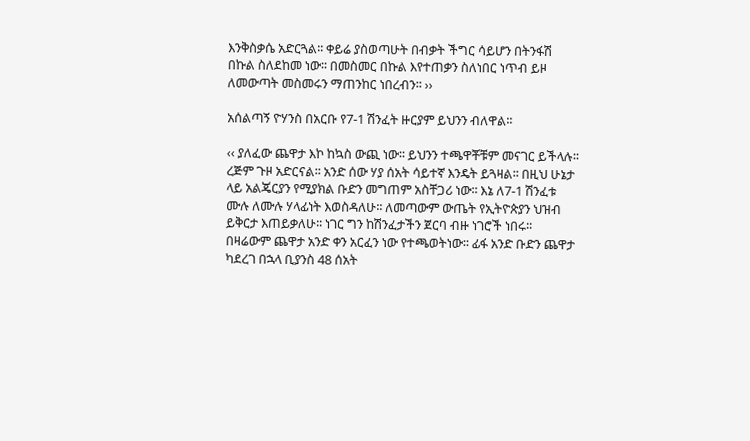እንቅስቃሴ አድርጓል፡፡ ቀይሬ ያስወጣሁት በብቃት ችግር ሳይሆን በትንፋሽ በኩል ስለደከመ ነው፡፡ በመስመር በኩል እየተጠቃን ስለነበር ነጥብ ይዞ ለመውጣት መስመሩን ማጠንከር ነበረብን፡፡ ››

አሰልጣኝ ዮሃንስ በአርቡ የ7-1 ሽንፈት ዙርያም ይህንን ብለዋል፡፡

‹‹ ያለፈው ጨዋታ እኮ ከኳስ ውጪ ነው፡፡ ይህንን ተጫዋቾቹም መናገር ይችላሉ፡፡ ረጅም ጉዞ አድርናል፡፡ አንድ ሰው ሃያ ሰአት ሳይተኛ እንዴት ይጓዛል፡፡ በዚህ ሁኔታ ላይ አልጄርያን የሚያክል ቡድን መግጠም አስቸጋሪ ነው፡፡ እኔ ለ7-1 ሽንፈቱ ሙሉ ለሙሉ ሃላፊነት እወስዳለሁ፡፡ ለመጣውም ውጤት የኢትዮጵያን ህዝብ ይቅርታ እጠይቃለሁ፡፡ ነገር ግን ከሽንፈታችን ጀርባ ብዙ ነገሮች ነበሩ፡፡ በዛሬውም ጨዋታ አንድ ቀን አርፈን ነው የተጫወትነው፡፡ ፊፋ አንድ ቡድን ጨዋታ ካደረገ በኋላ ቢያንስ 48 ሰአት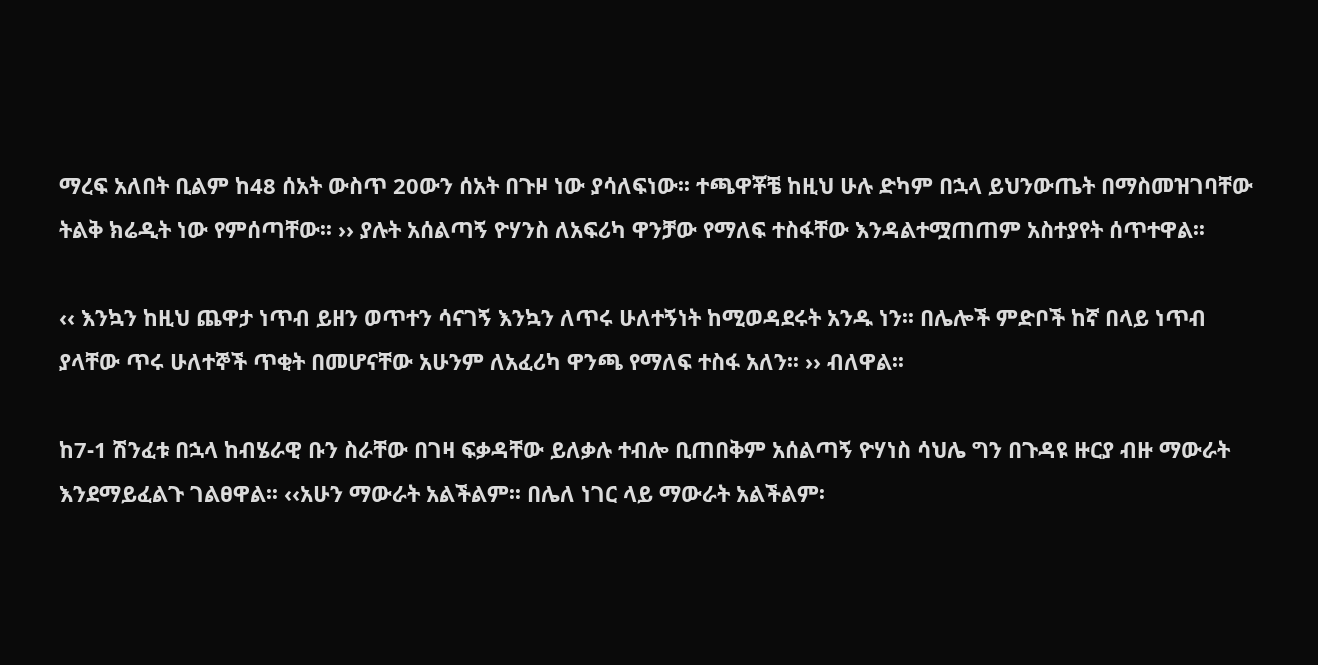ማረፍ አለበት ቢልም ከ48 ሰአት ውስጥ 20ውን ሰአት በጉዞ ነው ያሳለፍነው፡፡ ተጫዋቾቼ ከዚህ ሁሉ ድካም በኋላ ይህንውጤት በማስመዝገባቸው ትልቅ ክሬዲት ነው የምሰጣቸው፡፡ ›› ያሉት አሰልጣኝ ዮሃንስ ለአፍሪካ ዋንቻው የማለፍ ተስፋቸው እንዳልተሟጠጠም አስተያየት ሰጥተዋል፡፡

‹‹ እንኳን ከዚህ ጨዋታ ነጥብ ይዘን ወጥተን ሳናገኝ እንኳን ለጥሩ ሁለተኝነት ከሚወዳደሩት አንዱ ነን፡፡ በሌሎች ምድቦች ከኛ በላይ ነጥብ ያላቸው ጥሩ ሁለተኞች ጥቂት በመሆናቸው አሁንም ለአፈሪካ ዋንጫ የማለፍ ተስፋ አለን፡፡ ›› ብለዋል፡፡

ከ7-1 ሽንፈቱ በኋላ ከብሄራዊ ቡን ስራቸው በገዛ ፍቃዳቸው ይለቃሉ ተብሎ ቢጠበቅም አሰልጣኝ ዮሃነስ ሳህሌ ግን በጉዳዩ ዙርያ ብዙ ማውራት እንደማይፈልጉ ገልፀዋል፡፡ ‹‹አሁን ማውራት አልችልም፡፡ በሌለ ነገር ላይ ማውራት አልችልም፡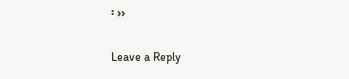፡ ››

Leave a Reply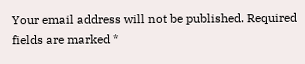Your email address will not be published. Required fields are marked *